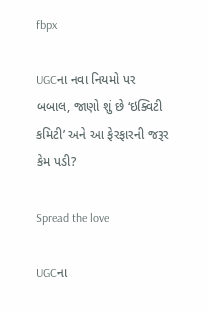fbpx

UGCના નવા નિયમો પર બબાલ, જાણો શું છે ‘ઇક્વિટી કમિટી’ અને આ ફેરફારની જરૂર કેમ પડી?

Spread the love

UGCના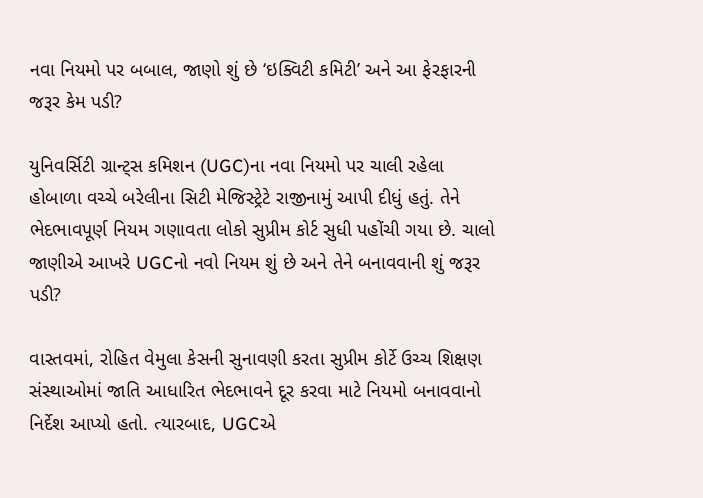નવા નિયમો પર બબાલ, જાણો શું છે ‘ઇક્વિટી કમિટી’ અને આ ફેરફારની જરૂર કેમ પડી?

યુનિવર્સિટી ગ્રાન્ટ્સ કમિશન (UGC)ના નવા નિયમો પર ચાલી રહેલા હોબાળા વચ્ચે બરેલીના સિટી મેજિસ્ટ્રેટે રાજીનામું આપી દીધું હતું. તેને ભેદભાવપૂર્ણ નિયમ ગણાવતા લોકો સુપ્રીમ કોર્ટ સુધી પહોંચી ગયા છે. ચાલો જાણીએ આખરે UGCનો નવો નિયમ શું છે અને તેને બનાવવાની શું જરૂર પડી?

વાસ્તવમાં, રોહિત વેમુલા કેસની સુનાવણી કરતા સુપ્રીમ કોર્ટે ઉચ્ચ શિક્ષણ સંસ્થાઓમાં જાતિ આધારિત ભેદભાવને દૂર કરવા માટે નિયમો બનાવવાનો નિર્દેશ આપ્યો હતો. ત્યારબાદ, UGCએ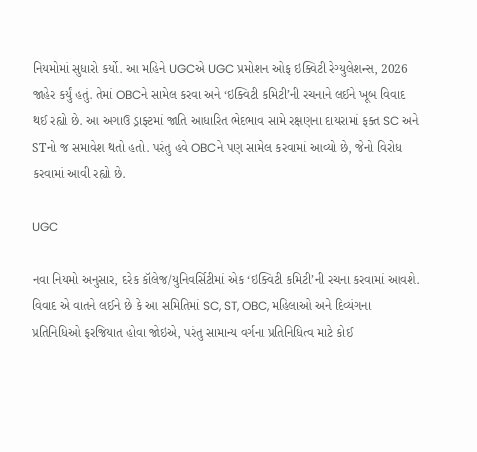નિયમોમાં સુધારો કર્યો. આ મહિને UGCએ UGC પ્રમોશન ઓફ ઇક્વિટી રેગ્યુલેશન્સ, 2026 જાહેર કર્યું હતું. તેમાં OBCને સામેલ કરવા અને ‘ઇક્વિટી કમિટી’ની રચનાને લઈને ખૂબ વિવાદ થઈ રહ્યો છે. આ અગાઉ ડ્રાફ્ટમાં જાતિ આધારિત ભેદભાવ સામે રક્ષણના દાયરામાં ફક્ત SC અને STનો જ સમાવેશ થતો હતો. પરંતુ હવે OBCને પણ સામેલ કરવામાં આવ્યો છે, જેનો વિરોધ કરવામાં આવી રહ્યો છે.

UGC

નવા નિયમો અનુસાર, દરેક કૉલેજ/યુનિવર્સિટીમાં એક ‘ઇક્વિટી કમિટી’ની રચના કરવામાં આવશે. વિવાદ એ વાતને લઈને છે કે આ સમિતિમાં SC, ST, OBC, મહિલાઓ અને દિવ્યંગના પ્રતિનિધિઓ ફરજિયાત હોવા જોઇએ, પરંતુ સામાન્ય વર્ગના પ્રતિનિધિત્વ માટે કોઈ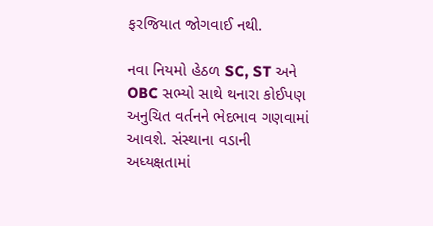ફરજિયાત જોગવાઈ નથી.

નવા નિયમો હેઠળ SC, ST અને OBC સભ્યો સાથે થનારા કોઈપણ અનુચિત વર્તનને ભેદભાવ ગણવામાં આવશે. સંસ્થાના વડાની અધ્યક્ષતામાં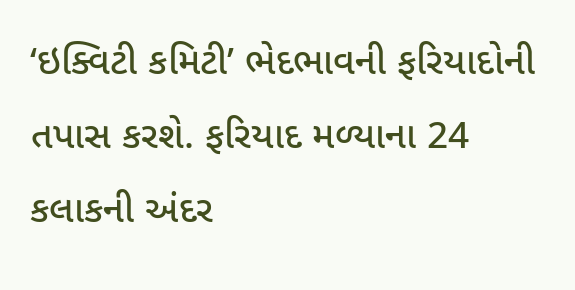‘ઇક્વિટી કમિટી’ ભેદભાવની ફરિયાદોની તપાસ કરશે. ફરિયાદ મળ્યાના 24 કલાકની અંદર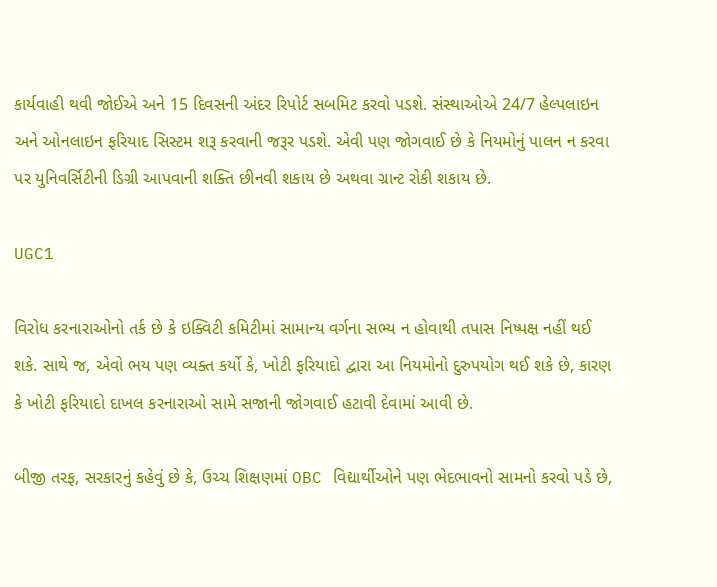કાર્યવાહી થવી જોઈએ અને 15 દિવસની અંદર રિપોર્ટ સબમિટ કરવો પડશે. સંસ્થાઓએ 24/7 હેલ્પલાઇન અને ઓનલાઇન ફરિયાદ સિસ્ટમ શરૂ કરવાની જરૂર પડશે. એવી પણ જોગવાઈ છે કે નિયમોનું પાલન ન કરવા પર યુનિવર્સિટીની ડિગ્રી આપવાની શક્તિ છીનવી શકાય છે અથવા ગ્રાન્ટ રોકી શકાય છે.

UGC1

વિરોધ કરનારાઓનો તર્ક છે કે ઇક્વિટી કમિટીમાં સામાન્ય વર્ગના સભ્ય ન હોવાથી તપાસ નિષ્પક્ષ નહીં થઈ શકે. સાથે જ, એવો ભય પણ વ્યક્ત કર્યો કે, ખોટી ફરિયાદો દ્વારા આ નિયમોનો દુરુપયોગ થઈ શકે છે, કારણ કે ખોટી ફરિયાદો દાખલ કરનારાઓ સામે સજાની જોગવાઈ હટાવી દેવામાં આવી છે.

બીજી તરફ, સરકારનું કહેવું છે કે, ઉચ્ચ શિક્ષણમાં OBC વિદ્યાર્થીઓને પણ ભેદભાવનો સામનો કરવો પડે છે,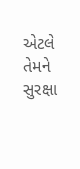એટલે તેમને સુરક્ષા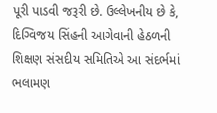પૂરી પાડવી જરૂરી છે. ઉલ્લેખનીય છે કે, દિગ્વિજય સિંહની આગેવાની હેઠળની શિક્ષણ સંસદીય સમિતિએ આ સંદર્ભમાં ભલામણ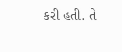કરી હતી. તે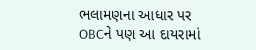ભલામણના આધાર પર OBCને પણ આ દાયરામાં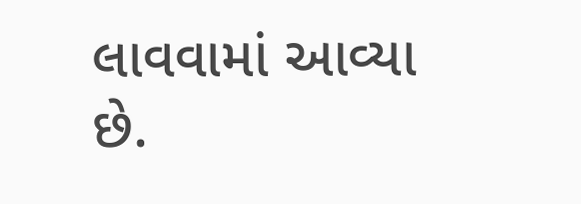લાવવામાં આવ્યા છે.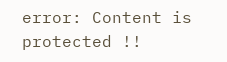error: Content is protected !!